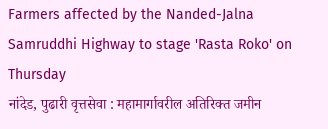Farmers affected by the Nanded-Jalna Samruddhi Highway to stage 'Rasta Roko' on Thursday
नांदेड, पुढारी वृत्तसेवा : महामार्गावरील अतिरिक्त जमीन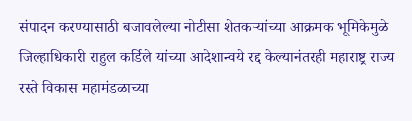संपादन करण्यासाठी बजावलेल्या नोटीसा शेतकऱ्यांच्या आक्रमक भूमिकेमुळे जिल्हाधिकारी राहुल कर्डिले यांच्या आदेशान्वये रद्द केल्यानंतरही महाराष्ट्र राज्य रस्ते विकास महामंडळाच्या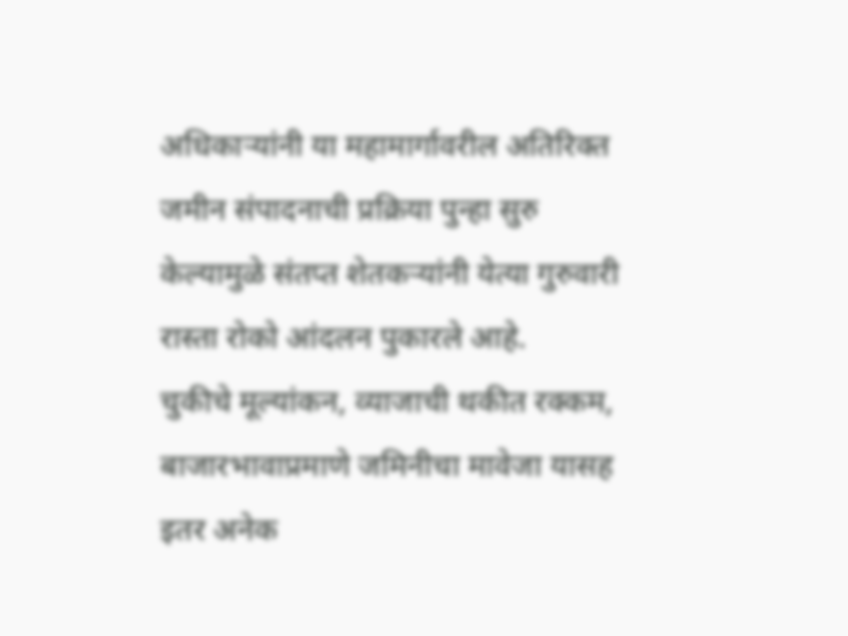अधिकाऱ्यांनी या महामार्गावरील अतिरिक्त जमीन संपादनाची प्रक्रिया पुन्हा सुरु केल्यामुळे संतप्त शेतकऱ्यांनी येत्या गुरुवारी रास्ता रोको आंदलन पुकारले आहे.
चुकीचे मूल्यांकन, व्याजाची थकीत रक्कम, बाजारभावाप्रमाणे जमिनीचा मावेजा यासह इतर अनेक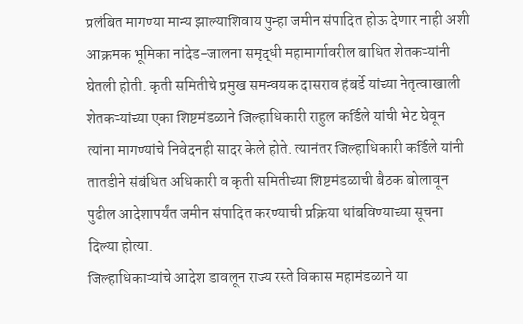प्रलंबित मागण्या मान्य झाल्याशिवाय पुन्हा जमीन संपादित होऊ देणार नाही अशी आक्रमक भूमिका नांदेड-जालना समृद्धी महामार्गावरील बाधित शेतकऱ्यांनी घेतली होती. कृती समितीचे प्रमुख समन्वयक दासराव हंबर्डे यांच्या नेतृत्वाखाली शेतकऱ्यांच्या एका शिष्टमंडळाने जिल्हाधिकारी राहुल कर्डिले यांची भेट घेवून त्यांना मागण्यांचे निवेदनही सादर केले होते. त्यानंतर जिल्हाधिकारी कर्डिले यांनी तातडीने संबंधित अधिकारी व कृती समितीच्या शिष्टमंडळाची बैठक बोलावून पुढील आदेशापर्यंत जमीन संपादित करण्याची प्रक्रिया थांबविण्याच्या सूचना दिल्या होत्या.
जिल्हाधिकाऱ्यांचे आदेश डावलून राज्य रस्ते विकास महामंडळाने या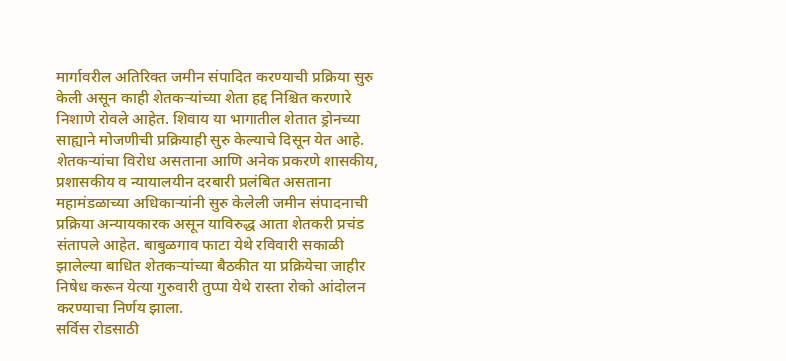मार्गावरील अतिरिक्त जमीन संपादित करण्याची प्रक्रिया सुरु केली असून काही शेतकऱ्यांच्या शेता हद्द निश्चित करणारे निशाणे रोवले आहेत. शिवाय या भागातील शेतात ड्रोनच्या साह्याने मोजणीची प्रक्रियाही सुरु केल्याचे दिसून येत आहे.
शेतकऱ्यांचा विरोध असताना आणि अनेक प्रकरणे शासकीय, प्रशासकीय व न्यायालयीन दरबारी प्रलंबित असताना महामंडळाच्या अधिकाऱ्यांनी सुरु केलेली जमीन संपादनाची प्रक्रिया अन्यायकारक असून याविरुद्ध आता शेतकरी प्रचंड संतापले आहेत. बाबुळगाव फाटा येथे रविवारी सकाळी झालेल्या बाधित शेतकऱ्यांच्या बैठकीत या प्रक्रियेचा जाहीर निषेध करून येत्या गुरुवारी तुप्पा येथे रास्ता रोको आंदोलन करण्याचा निर्णय झाला.
सर्विस रोडसाठी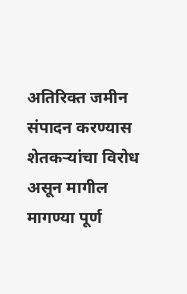अतिरिक्त जमीन संपादन करण्यास शेतकऱ्यांचा विरोध असून मागील मागण्या पूर्ण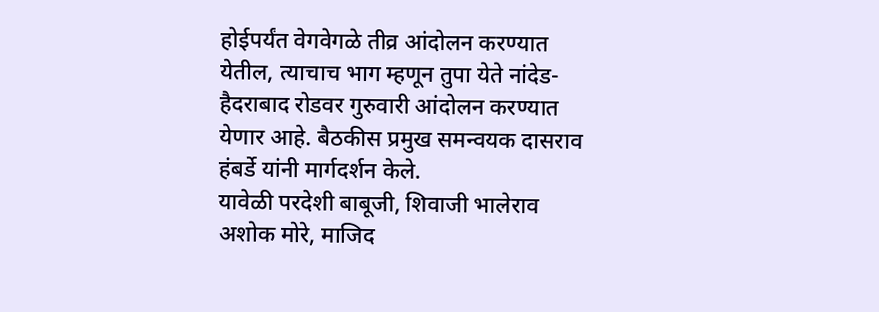होईपर्यंत वेगवेगळे तीव्र आंदोलन करण्यात येतील, त्याचाच भाग म्हणून तुपा येते नांदेड-हैदराबाद रोडवर गुरुवारी आंदोलन करण्यात येणार आहे. बैठकीस प्रमुख समन्वयक दासराव हंबर्डे यांनी मार्गदर्शन केले.
यावेळी परदेशी बाबूजी, शिवाजी भालेराव अशोक मोरे, माजिद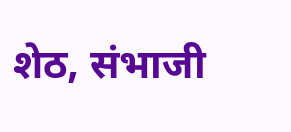शेठ, संभाजी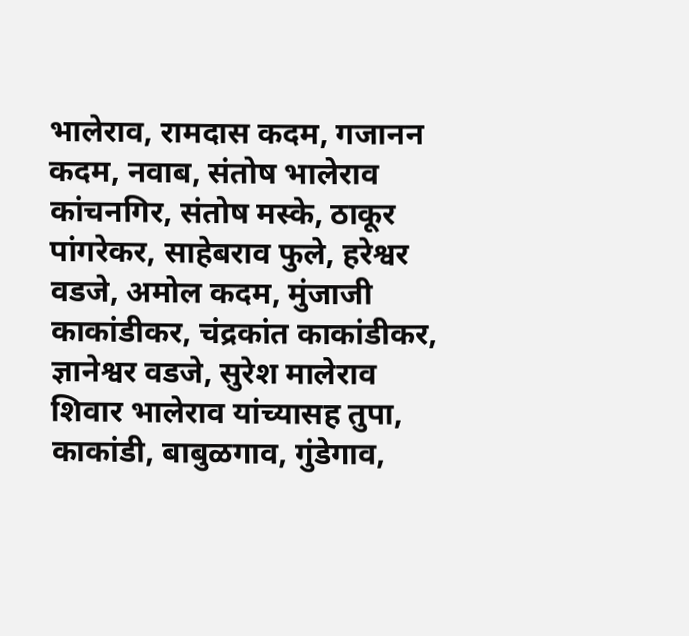भालेराव, रामदास कदम, गजानन कदम, नवाब, संतोष भालेराव कांचनगिर, संतोष मस्के, ठाकूर पांगरेकर, साहेबराव फुले, हरेश्वर वडजे, अमोल कदम, मुंजाजी काकांडीकर, चंद्रकांत काकांडीकर, ज्ञानेश्वर वडजे, सुरेश मालेराव शिवार भालेराव यांच्यासह तुपा, काकांडी, बाबुळगाव, गुंडेगाव,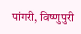पांगरी, विष्णुपुरी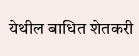येथील बाधित शेतकरी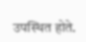उपस्थित होते.